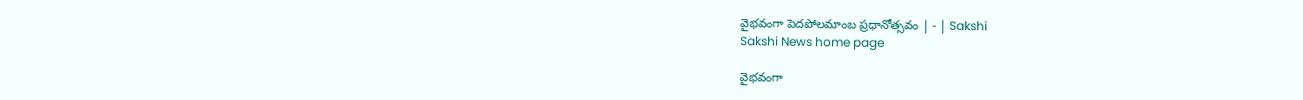వైభవంగా పెదపోలమాంబ ప్రధానోత్సవం | - | Sakshi
Sakshi News home page

వైభవంగా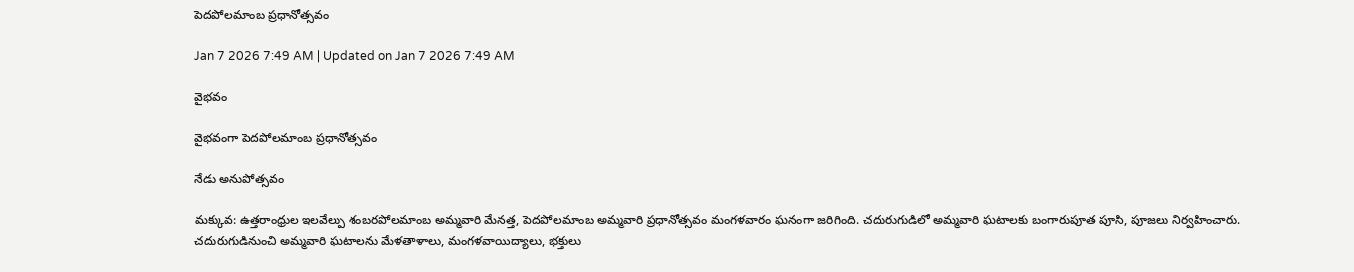పెదపోలమాంబ ప్రధానోత్సవం

Jan 7 2026 7:49 AM | Updated on Jan 7 2026 7:49 AM

వైభవం

వైభవంగా పెదపోలమాంబ ప్రధానోత్సవం

నేడు అనుపోత్సవం

మక్కువ: ఉత్తరాంధ్రుల ఇలవేల్పు శంబరపోలమాంబ అమ్మవారి మేనత్త, పెదపోలమాంబ అమ్మవారి ప్రధానోత్సవం మంగళవారం ఘనంగా జరిగింది. చదురుగుడిలో అమ్మవారి ఘటాలకు బంగారుపూత పూసి, పూజలు నిర్వహించారు. చదురుగుడినుంచి అమ్మవారి ఘటాలను మేళతాళాలు, మంగళవాయిద్యాలు, భక్తులు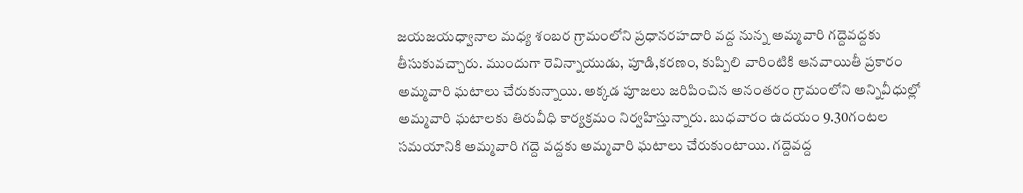జయజయధ్వానాల మధ్య శంబర గ్రామంలోని ప్రధానరహదారి వద్ద నున్న అమ్మవారి గద్దెవద్దకు తీసుకువచ్చారు. ముందుగా రెవిన్నాయుడు, పూడి,కరణం, కుప్పిలి వారింటికి ఆనవాయితీ ప్రకారం అమ్మవారి ఘటాలు చేరుకున్నాయి. అక్కడ పూజలు జరిపించిన అనంతరం గ్రామంలోని అన్నివీధుల్లో అమ్మవారి ఘటాలకు తిరువీధి కార్యక్రమం నిర్వహిస్తున్నారు. బుధవారం ఉదయం 9.30గంటల సమయానికి అమ్మవారి గద్దె వద్దకు అమ్మవారి ఘటాలు చేరుకుంటాయి. గద్దెవద్ద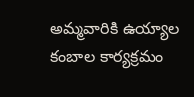అమ్మవారికి ఉయ్యాల కంబాల కార్యక్రమం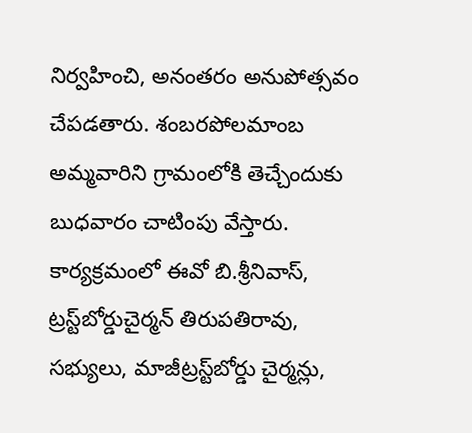నిర్వహించి, అనంతరం అనుపోత్సవం చేపడతారు. శంబరపోలమాంబ అమ్మవారిని గ్రామంలోకి తెచ్చేందుకు బుధవారం చాటింపు వేస్తారు. కార్యక్రమంలో ఈవో బి.శ్రీనివాస్‌, ట్రస్ట్‌బోర్డుచైర్మన్‌ తిరుపతిరావు, సభ్యులు, మాజీట్రస్ట్‌బోర్డు చైర్మన్లు,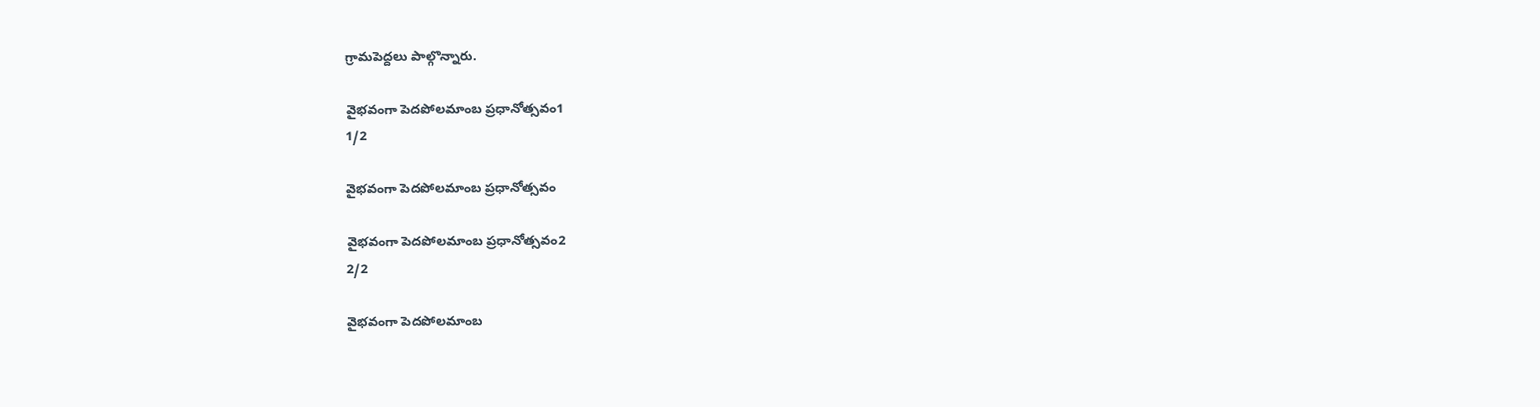గ్రామపెద్దలు పాల్గొన్నారు.

వైభవంగా పెదపోలమాంబ ప్రధానోత్సవం1
1/2

వైభవంగా పెదపోలమాంబ ప్రధానోత్సవం

వైభవంగా పెదపోలమాంబ ప్రధానోత్సవం2
2/2

వైభవంగా పెదపోలమాంబ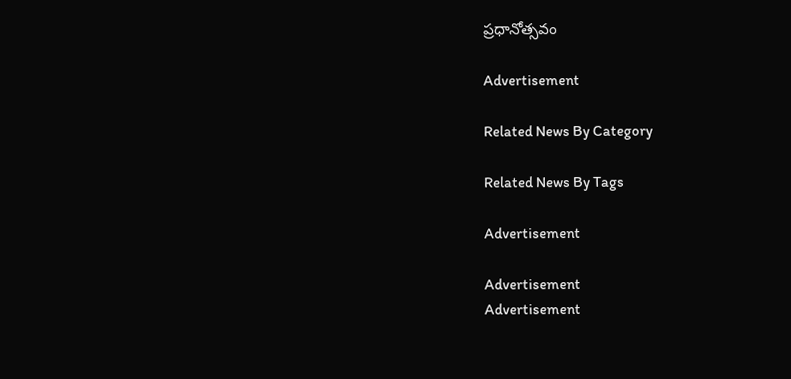ప్రధానోత్సవం

Advertisement

Related News By Category

Related News By Tags

Advertisement

Advertisement
Advertisement